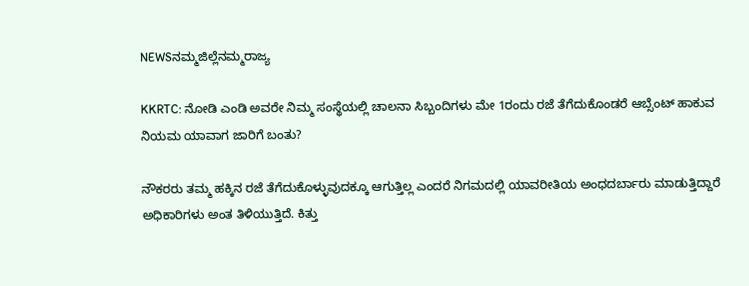NEWSನಮ್ಮಜಿಲ್ಲೆನಮ್ಮರಾಜ್ಯ

KKRTC: ನೋಡಿ ಎಂಡಿ ಅವರೇ ನಿಮ್ಮ ಸಂಸ್ಥೆಯಲ್ಲಿ ಚಾಲನಾ ಸಿಬ್ಬಂದಿಗಳು ಮೇ 1ರಂದು ರಜೆ ತೆಗೆದುಕೊಂಡರೆ ಆಬ್ಸೆಂಟ್‌ ಹಾಕುವ ನಿಯಮ ಯಾವಾಗ ಜಾರಿಗೆ ಬಂತು?

ನೌಕರರು ತಮ್ಮ ಹಕ್ಕಿನ ರಜೆ ತೆಗೆದುಕೊಳ್ಳುವುದಕ್ಕೂ ಆಗುತ್ತಿಲ್ಲ ಎಂದರೆ ನಿಗಮದಲ್ಲಿ ಯಾವರೀತಿಯ ಅಂಧದರ್ಬಾರು ಮಾಡುತ್ತಿದ್ದಾರೆ ಅಧಿಕಾರಿಗಳು ಅಂತ ತಿಳಿಯುತ್ತಿದೆ. ಕಿತ್ತು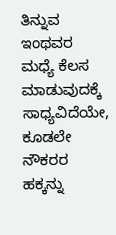ತಿನ್ನುವ ಇಂಥವರ ಮಧ್ಯೆ ಕೆಲಸ ಮಾಡುವುದಕ್ಕೆ ಸಾಧ್ಯವಿದೆಯೇ, ಕೂಡಲೇ ನೌಕರರ ಹಕ್ಕನ್ನು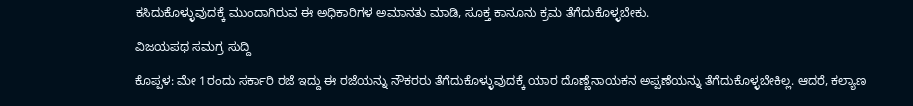ಕಸಿದುಕೊಳ್ಳುವುದಕ್ಕೆ ಮುಂದಾಗಿರುವ ಈ ಅಧಿಕಾರಿಗಳ ಅಮಾನತು ಮಾಡಿ, ಸೂಕ್ತ ಕಾನೂನು ಕ್ರಮ ತೆಗೆದುಕೊಳ್ಳಬೇಕು.

ವಿಜಯಪಥ ಸಮಗ್ರ ಸುದ್ದಿ

ಕೊಪ್ಪಳ: ಮೇ 1ರಂದು ಸರ್ಕಾರಿ ರಜೆ ಇದ್ದು ಈ ರಜೆಯನ್ನು ನೌಕರರು ತೆಗೆದುಕೊಳ್ಳುವುದಕ್ಕೆ ಯಾರ ದೊಣ್ಣೆನಾಯಕನ ಅಪ್ಪಣೆಯನ್ನು ತೆಗೆದುಕೊಳ್ಳಬೇಕಿಲ್ಲ. ಆದರೆ, ಕಲ್ಯಾಣ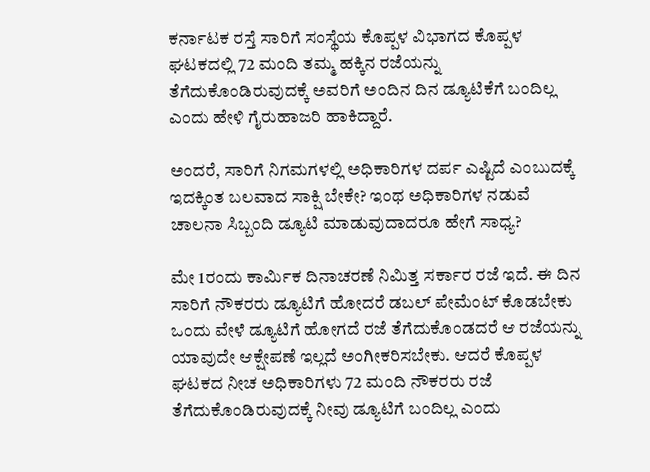ಕರ್ನಾಟಕ ರಸ್ತೆ ಸಾರಿಗೆ ಸಂಸ್ಥೆಯ ಕೊಪ್ಪಳ ವಿಭಾಗದ ಕೊಪ್ಪಳ ಘಟಕದಲ್ಲಿ 72 ಮಂದಿ ತಮ್ಮ ಹಕ್ಕಿನ ರಜೆಯನ್ನು ತೆಗೆದುಕೊಂಡಿರುವುದಕ್ಕೆ ಅವರಿಗೆ ಅಂದಿನ ದಿನ ಡ್ಯೂಟಿಕೆಗೆ ಬಂದಿಲ್ಲ ಎಂದು ಹೇಳಿ ಗೈರುಹಾಜರಿ ಹಾಕಿದ್ದಾರೆ.

ಅಂದರೆ, ಸಾರಿಗೆ ನಿಗಮಗಳಲ್ಲಿ ಅಧಿಕಾರಿಗಳ ದರ್ಪ ಎಷ್ಟಿದೆ ಎಂಬುದಕ್ಕೆ ಇದಕ್ಕಿಂತ ಬಲವಾದ ಸಾಕ್ಷಿ ಬೇಕೇ? ಇಂಥ ಅಧಿಕಾರಿಗಳ ನಡುವೆ ಚಾಲನಾ ಸಿಬ್ಬಂದಿ ಡ್ಯೂಟಿ ಮಾಡುವುದಾದರೂ ಹೇಗೆ ಸಾಧ್ಯ?

ಮೇ 1ರಂದು ಕಾರ್ಮಿಕ ದಿನಾಚರಣೆ ನಿಮಿತ್ತ ಸರ್ಕಾರ ರಜೆ ಇದೆ. ಈ ದಿನ ಸಾರಿಗೆ ನೌಕರರು ಡ್ಯೂಟಿಗೆ ಹೋದರೆ ಡಬಲ್‌ ಪೇಮೆಂಟ್‌ ಕೊಡಬೇಕು ಒಂದು ವೇಳೆ ಡ್ಯೂಟಿಗೆ ಹೋಗದೆ ರಜೆ ತೆಗೆದುಕೊಂಡದರೆ ಆ ರಜೆಯನ್ನು ಯಾವುದೇ ಆಕ್ಷೇಪಣೆ ಇಲ್ಲದೆ ಅಂಗೀಕರಿಸಬೇಕು. ಆದರೆ ಕೊಪ್ಪಳ ಘಟಕದ ನೀಚ ಅಧಿಕಾರಿಗಳು 72 ಮಂದಿ ನೌಕರರು ರಜೆ ತೆಗೆದುಕೊಂಡಿರುವುದಕ್ಕೆ ನೀವು ಡ್ಯೂಟಿಗೆ ಬಂದಿಲ್ಲ ಎಂದು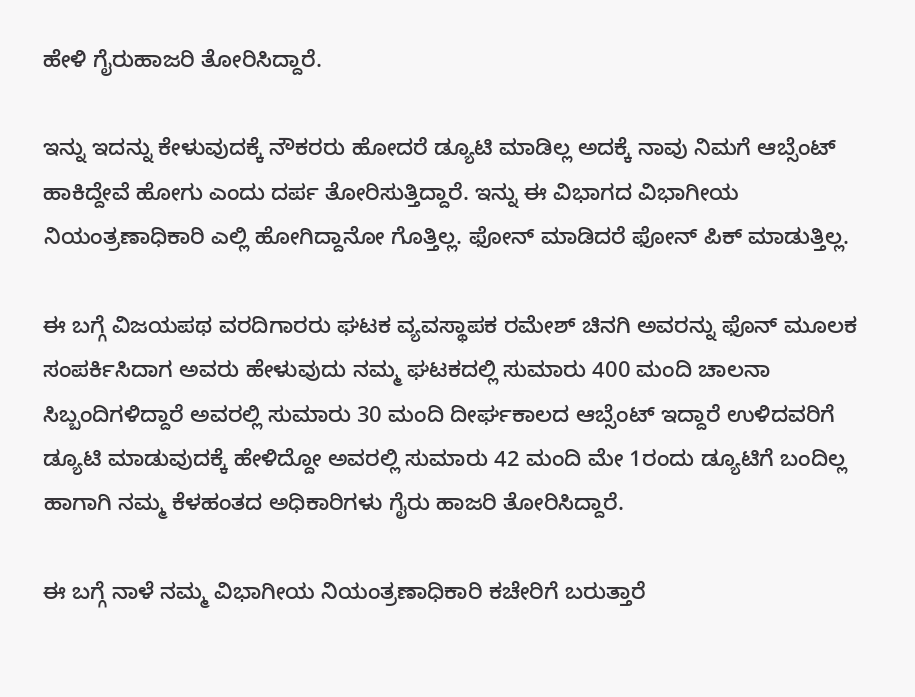ಹೇಳಿ ಗೈರುಹಾಜರಿ ತೋರಿಸಿದ್ದಾರೆ.

ಇನ್ನು ಇದನ್ನು ಕೇಳುವುದಕ್ಕೆ ನೌಕರರು ಹೋದರೆ ಡ್ಯೂಟಿ ಮಾಡಿಲ್ಲ ಅದಕ್ಕೆ ನಾವು ನಿಮಗೆ ಆಬ್ಸೆಂಟ್‌ ಹಾಕಿದ್ದೇವೆ ಹೋಗು ಎಂದು ದರ್ಪ ತೋರಿಸುತ್ತಿದ್ದಾರೆ. ಇನ್ನು ಈ ವಿಭಾಗದ ವಿಭಾಗೀಯ ನಿಯಂತ್ರಣಾಧಿಕಾರಿ ಎಲ್ಲಿ ಹೋಗಿದ್ದಾನೋ ಗೊತ್ತಿಲ್ಲ. ಫೋನ್‌ ಮಾಡಿದರೆ ಫೋನ್‌ ಪಿಕ್‌ ಮಾಡುತ್ತಿಲ್ಲ.

ಈ ಬಗ್ಗೆ ವಿಜಯಪಥ ವರದಿಗಾರರು ಘಟಕ ವ್ಯವಸ್ಥಾಪಕ ರಮೇಶ್‌ ಚಿನಗಿ ಅವರನ್ನು ಫೊನ್‌ ಮೂಲಕ ಸಂಪರ್ಕಿಸಿದಾಗ ಅವರು ಹೇಳುವುದು ನಮ್ಮ ಘಟಕದಲ್ಲಿ ಸುಮಾರು 400 ಮಂದಿ ಚಾಲನಾ ಸಿಬ್ಬಂದಿಗಳಿದ್ದಾರೆ ಅವರಲ್ಲಿ ಸುಮಾರು 30 ಮಂದಿ ದೀರ್ಘಕಾಲದ ಆಬ್ಸೆಂಟ್‌ ಇದ್ದಾರೆ ಉಳಿದವರಿಗೆ ಡ್ಯೂಟಿ ಮಾಡುವುದಕ್ಕೆ ಹೇಳಿದ್ದೋ ಅವರಲ್ಲಿ ಸುಮಾರು 42 ಮಂದಿ ಮೇ 1ರಂದು ಡ್ಯೂಟಿಗೆ ಬಂದಿಲ್ಲ ಹಾಗಾಗಿ ನಮ್ಮ ಕೆಳಹಂತದ ಅಧಿಕಾರಿಗಳು ಗೈರು ಹಾಜರಿ ತೋರಿಸಿದ್ದಾರೆ.

ಈ ಬಗ್ಗೆ ನಾಳೆ ನಮ್ಮ ವಿಭಾಗೀಯ ನಿಯಂತ್ರಣಾಧಿಕಾರಿ ಕಚೇರಿಗೆ ಬರುತ್ತಾರೆ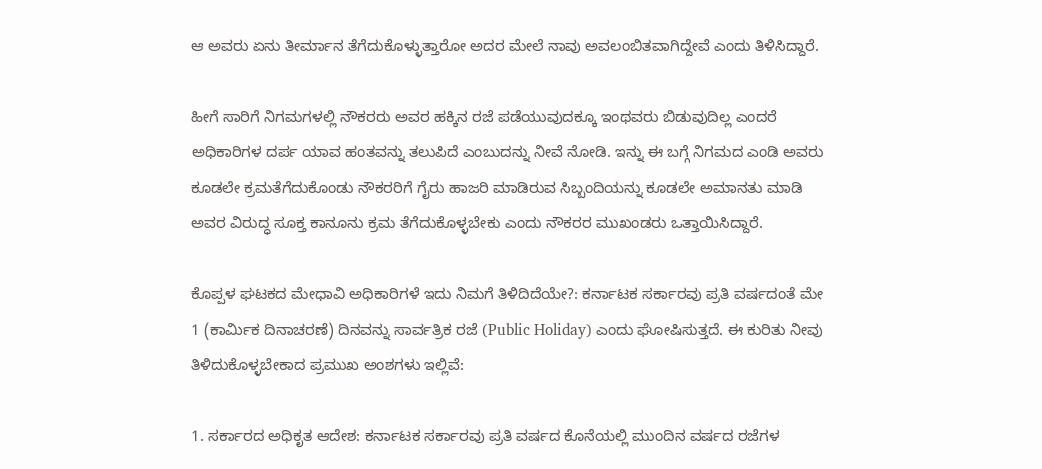ಆ ಅವರು ಏನು ತೀರ್ಮಾನ ತೆಗೆದುಕೊಳ್ಳುತ್ತಾರೋ ಅದರ ಮೇಲೆ ನಾವು ಅವಲಂಬಿತವಾಗಿದ್ದೇವೆ ಎಂದು ತಿಳಿಸಿದ್ದಾರೆ.

ಹೀಗೆ ಸಾರಿಗೆ ನಿಗಮಗಳಲ್ಲಿ ನೌಕರರು ಅವರ ಹಕ್ಕಿನ ರಜೆ ಪಡೆಯುವುದಕ್ಕೂ ಇಂಥವರು ಬಿಡುವುದಿಲ್ಲ ಎಂದರೆ ಅಧಿಕಾರಿಗಳ ದರ್ಪ ಯಾವ ಹಂತವನ್ನು ತಲುಪಿದೆ ಎಂಬುದನ್ನು ನೀವೆ ನೋಡಿ. ಇನ್ನು ಈ ಬಗ್ಗೆ ನಿಗಮದ ಎಂಡಿ ಅವರು ಕೂಡಲೇ ಕ್ರಮತೆಗೆದುಕೊಂಡು ನೌಕರರಿಗೆ ಗೈರು ಹಾಜರಿ ಮಾಡಿರುವ ಸಿಬ್ಬಂದಿಯನ್ನು ಕೂಡಲೇ ಅಮಾನತು ಮಾಡಿ ಅವರ ವಿರುದ್ಧ ಸೂಕ್ತ ಕಾನೂನು ಕ್ರಮ ತೆಗೆದುಕೊಳ್ಳಬೇಕು ಎಂದು ನೌಕರರ ಮುಖಂಡರು ಒತ್ತಾಯಿಸಿದ್ದಾರೆ.

ಕೊಪ್ಪಳ ಘಟಕದ ಮೇಧಾವಿ ಅಧಿಕಾರಿಗಳೆ ಇದು ನಿಮಗೆ ತಿಳಿದಿದೆಯೇ?: ಕರ್ನಾಟಕ ಸರ್ಕಾರವು ಪ್ರತಿ ವರ್ಷದಂತೆ ಮೇ 1 (ಕಾರ್ಮಿಕ ದಿನಾಚರಣೆ) ದಿನವನ್ನು ಸಾರ್ವತ್ರಿಕ ರಜೆ (Public Holiday) ಎಂದು ಘೋಷಿಸುತ್ತದೆ. ಈ ಕುರಿತು ನೀವು ತಿಳಿದುಕೊಳ್ಳಬೇಕಾದ ಪ್ರಮುಖ ಅಂಶಗಳು ಇಲ್ಲಿವೆ:

1. ಸರ್ಕಾರದ ಅಧಿಕೃತ ಆದೇಶ: ಕರ್ನಾಟಕ ಸರ್ಕಾರವು ಪ್ರತಿ ವರ್ಷದ ಕೊನೆಯಲ್ಲಿ ಮುಂದಿನ ವರ್ಷದ ರಜೆಗಳ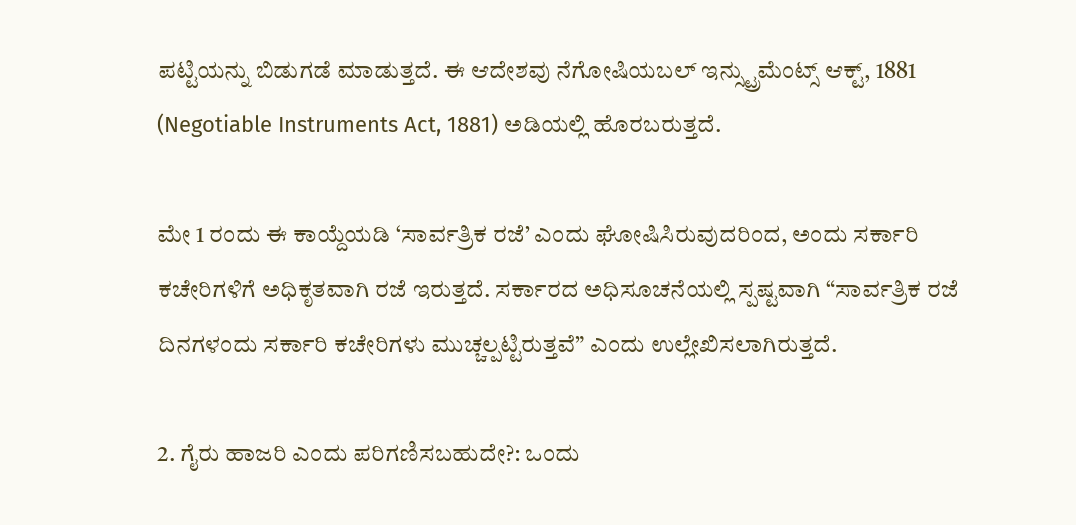ಪಟ್ಟಿಯನ್ನು ಬಿಡುಗಡೆ ಮಾಡುತ್ತದೆ. ಈ ಆದೇಶವು ನೆಗೋಷಿಯಬಲ್ ಇನ್ಸ್ಟ್ರುಮೆಂಟ್ಸ್ ಆಕ್ಟ್, 1881 (Negotiable Instruments Act, 1881) ಅಡಿಯಲ್ಲಿ ಹೊರಬರುತ್ತದೆ.

ಮೇ 1 ರಂದು ಈ ಕಾಯ್ದೆಯಡಿ ‘ಸಾರ್ವತ್ರಿಕ ರಜೆ’ ಎಂದು ಘೋಷಿಸಿರುವುದರಿಂದ, ಅಂದು ಸರ್ಕಾರಿ ಕಚೇರಿಗಳಿಗೆ ಅಧಿಕೃತವಾಗಿ ರಜೆ ಇರುತ್ತದೆ. ಸರ್ಕಾರದ ಅಧಿಸೂಚನೆಯಲ್ಲಿ ಸ್ಪಷ್ಟವಾಗಿ “ಸಾರ್ವತ್ರಿಕ ರಜೆ ದಿನಗಳಂದು ಸರ್ಕಾರಿ ಕಚೇರಿಗಳು ಮುಚ್ಚಲ್ಪಟ್ಟಿರುತ್ತವೆ” ಎಂದು ಉಲ್ಲೇಖಿಸಲಾಗಿರುತ್ತದೆ.

2. ಗೈರು ಹಾಜರಿ ಎಂದು ಪರಿಗಣಿಸಬಹುದೇ?: ಒಂದು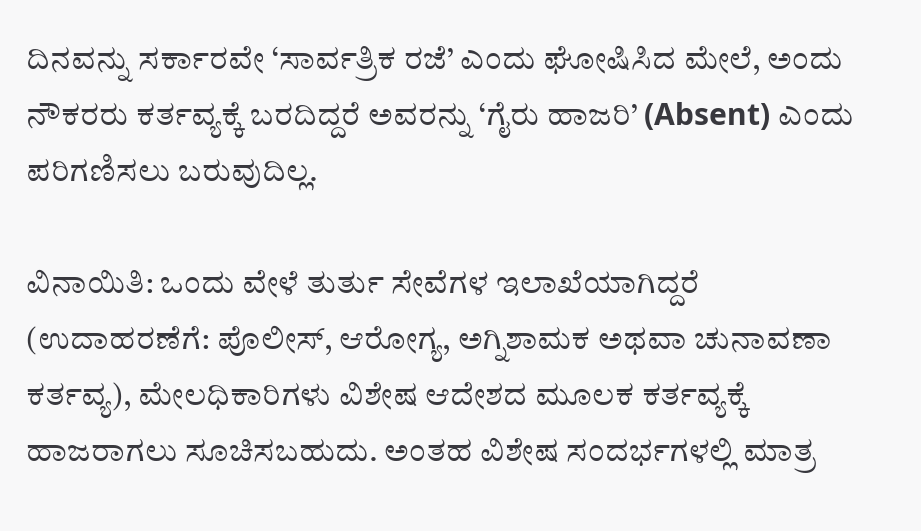ದಿನವನ್ನು ಸರ್ಕಾರವೇ ‘ಸಾರ್ವತ್ರಿಕ ರಜೆ’ ಎಂದು ಘೋಷಿಸಿದ ಮೇಲೆ, ಅಂದು ನೌಕರರು ಕರ್ತವ್ಯಕ್ಕೆ ಬರದಿದ್ದರೆ ಅವರನ್ನು ‘ಗೈರು ಹಾಜರಿ’ (Absent) ಎಂದು ಪರಿಗಣಿಸಲು ಬರುವುದಿಲ್ಲ.

ವಿನಾಯಿತಿ: ಒಂದು ವೇಳೆ ತುರ್ತು ಸೇವೆಗಳ ಇಲಾಖೆಯಾಗಿದ್ದರೆ (ಉದಾಹರಣೆಗೆ: ಪೊಲೀಸ್, ಆರೋಗ್ಯ, ಅಗ್ನಿಶಾಮಕ ಅಥವಾ ಚುನಾವಣಾ ಕರ್ತವ್ಯ), ಮೇಲಧಿಕಾರಿಗಳು ವಿಶೇಷ ಆದೇಶದ ಮೂಲಕ ಕರ್ತವ್ಯಕ್ಕೆ ಹಾಜರಾಗಲು ಸೂಚಿಸಬಹುದು. ಅಂತಹ ವಿಶೇಷ ಸಂದರ್ಭಗಳಲ್ಲಿ ಮಾತ್ರ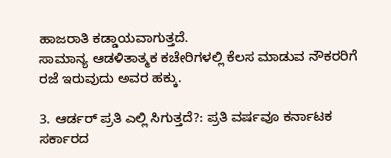ಹಾಜರಾತಿ ಕಡ್ಡಾಯವಾಗುತ್ತದೆ.
ಸಾಮಾನ್ಯ ಆಡಳಿತಾತ್ಮಕ ಕಚೇರಿಗಳಲ್ಲಿ ಕೆಲಸ ಮಾಡುವ ನೌಕರರಿಗೆ ರಜೆ ಇರುವುದು ಅವರ ಹಕ್ಕು.

3. ಆರ್ಡರ್ ಪ್ರತಿ ಎಲ್ಲಿ ಸಿಗುತ್ತದೆ?: ಪ್ರತಿ ವರ್ಷವೂ ಕರ್ನಾಟಕ ಸರ್ಕಾರದ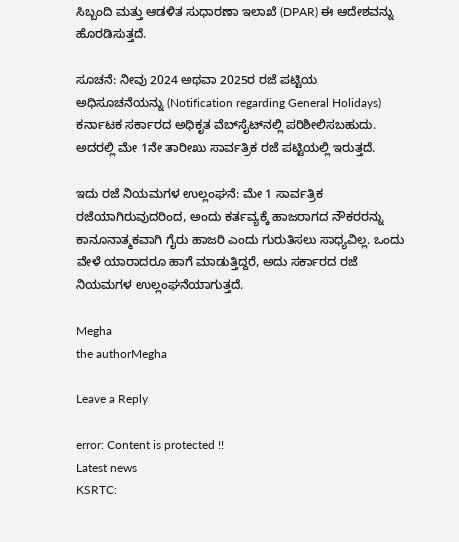ಸಿಬ್ಬಂದಿ ಮತ್ತು ಆಡಳಿತ ಸುಧಾರಣಾ ಇಲಾಖೆ (DPAR) ಈ ಆದೇಶವನ್ನು ಹೊರಡಿಸುತ್ತದೆ.

ಸೂಚನೆ: ನೀವು 2024 ಅಥವಾ 2025ರ ರಜೆ ಪಟ್ಟಿಯ ಅಧಿಸೂಚನೆಯನ್ನು (Notification regarding General Holidays) ಕರ್ನಾಟಕ ಸರ್ಕಾರದ ಅಧಿಕೃತ ವೆಬ್‌ಸೈಟ್‌ನಲ್ಲಿ ಪರಿಶೀಲಿಸಬಹುದು. ಅದರಲ್ಲಿ ಮೇ 1ನೇ ತಾರೀಖು ಸಾರ್ವತ್ರಿಕ ರಜೆ ಪಟ್ಟಿಯಲ್ಲಿ ಇರುತ್ತದೆ.

ಇದು ರಜೆ ನಿಯಮಗಳ ಉಲ್ಲಂಘನೆ: ಮೇ 1 ಸಾರ್ವತ್ರಿಕ ರಜೆಯಾಗಿರುವುದರಿಂದ, ಅಂದು ಕರ್ತವ್ಯಕ್ಕೆ ಹಾಜರಾಗದ ನೌಕರರನ್ನು ಕಾನೂನಾತ್ಮಕವಾಗಿ ಗೈರು ಹಾಜರಿ ಎಂದು ಗುರುತಿಸಲು ಸಾಧ್ಯವಿಲ್ಲ. ಒಂದು ವೇಳೆ ಯಾರಾದರೂ ಹಾಗೆ ಮಾಡುತ್ತಿದ್ದರೆ, ಅದು ಸರ್ಕಾರದ ರಜೆ ನಿಯಮಗಳ ಉಲ್ಲಂಘನೆಯಾಗುತ್ತದೆ.

Megha
the authorMegha

Leave a Reply

error: Content is protected !!
Latest news
KSRTC: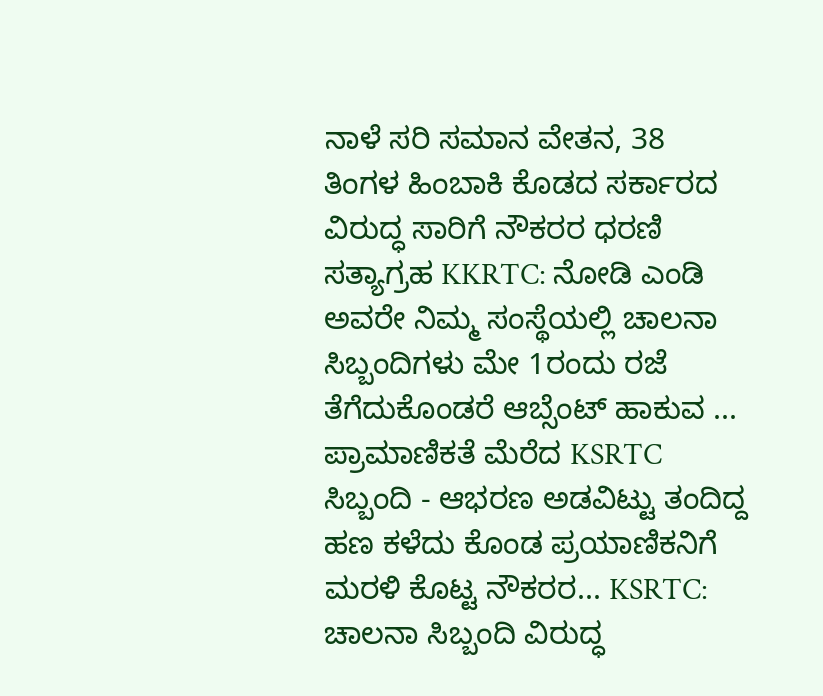ನಾಳೆ ಸರಿ ಸಮಾನ ವೇತನ, 38 ತಿಂಗಳ ಹಿಂಬಾಕಿ ಕೊಡದ ಸರ್ಕಾರದ ವಿರುದ್ಧ ಸಾರಿಗೆ ನೌಕರರ ಧರಣಿ ಸತ್ಯಾಗ್ರಹ KKRTC: ನೋಡಿ ಎಂಡಿ ಅವರೇ ನಿಮ್ಮ ಸಂಸ್ಥೆಯಲ್ಲಿ ಚಾಲನಾ ಸಿಬ್ಬಂದಿಗಳು ಮೇ 1ರಂದು ರಜೆ ತೆಗೆದುಕೊಂಡರೆ ಆಬ್ಸೆಂಟ್‌ ಹಾಕುವ ... ಪ್ರಾಮಾಣಿಕತೆ ಮೆರೆದ KSRTC ಸಿಬ್ಬಂದಿ - ಆಭರಣ ಅಡವಿಟ್ಟು ತಂದಿದ್ದ ಹಣ ಕಳೆದು ಕೊಂಡ ಪ್ರಯಾಣಿಕನಿಗೆ ಮರಳಿ ಕೊಟ್ಟ ನೌಕರರ... KSRTC: ಚಾಲನಾ ಸಿಬ್ಬಂದಿ ವಿರುದ್ಧ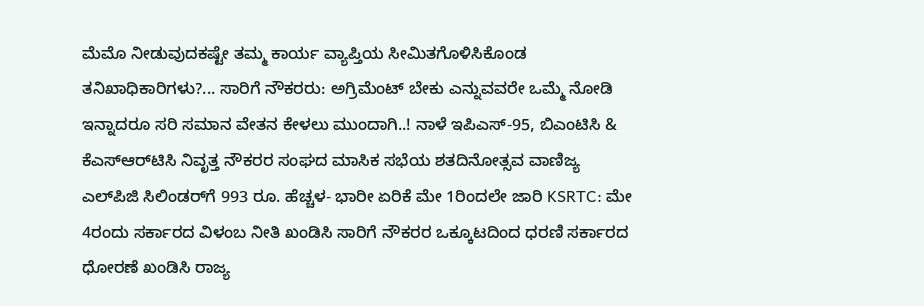ಮೆಮೊ ನೀಡುವುದಕಷ್ಟೇ ತಮ್ಮ ಕಾರ್ಯ ವ್ಯಾಪ್ತಿಯ ಸೀಮಿತಗೊಳಿಸಿಕೊಂಡ ತನಿಖಾಧಿಕಾರಿಗಳು?... ಸಾರಿಗೆ ನೌಕರರು: ಅಗ್ರಿಮೆಂಟ್ ಬೇಕು ಎನ್ನುವವರೇ ಒಮ್ಮೆ ನೋಡಿ ಇನ್ನಾದರೂ ಸರಿ ಸಮಾನ ವೇತನ ಕೇಳಲು ಮುಂದಾಗಿ..! ನಾಳೆ ಇಪಿಎಸ್-95, ಬಿಎಂಟಿಸಿ ‍& ಕೆಎಸ್‌ಆರ್‌ಟಿಸಿ ನಿವೃತ್ತ ನೌಕರರ ಸಂಘದ ಮಾಸಿಕ ಸಭೆಯ ಶತದಿನೋತ್ಸವ ವಾಣಿಜ್ಯ ಎಲ್‌ಪಿಜಿ ಸಿಲಿಂಡರ್‌ಗೆ 993 ರೂ. ಹೆಚ್ಚಳ- ಭಾರೀ ಏರಿಕೆ ಮೇ 1ರಿಂದಲೇ ಜಾರಿ KSRTC: ಮೇ 4ರಂದು ಸರ್ಕಾರದ ವಿಳಂಬ ನೀತಿ ಖಂಡಿಸಿ ಸಾರಿಗೆ ನೌಕರರ ಒಕ್ಕೂಟದಿಂದ ಧರಣಿ ಸರ್ಕಾರದ ಧೋರಣೆ ಖಂಡಿಸಿ ರಾಜ್ಯ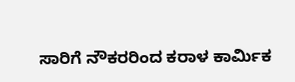ಸಾರಿಗೆ ನೌಕರರಿಂದ ಕರಾಳ ಕಾರ್ಮಿಕ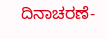ದಿನಾಚರಣೆ-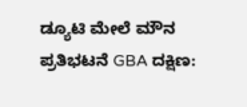ಡ್ಯೂಟಿ ಮೇಲೆ ಮೌನ ಪ್ರತಿಭಟನೆ GBA ದಕ್ಷಿಣ: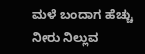ಮಳೆ ಬಂದಾಗ ಹೆಚ್ಚು ನೀರು ನಿಲ್ಲುವ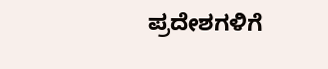ಪ್ರದೇಶಗಳಿಗೆ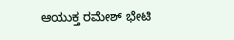ಆಯುಕ್ತ ರಮೇಶ್ ಭೇಟಿ